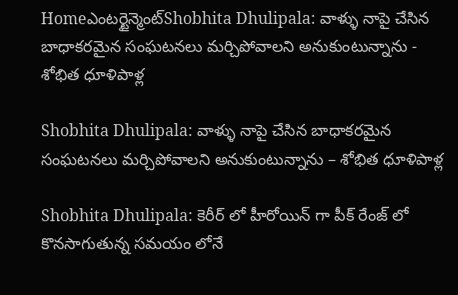Homeఎంటర్టైన్మెంట్Shobhita Dhulipala: వాళ్ళు నాపై చేసిన బాధాకరమైన సంఘటనలు మర్చిపోవాలని అనుకుంటున్నాను - శోభిత ధూళిపాళ్ల

Shobhita Dhulipala: వాళ్ళు నాపై చేసిన బాధాకరమైన సంఘటనలు మర్చిపోవాలని అనుకుంటున్నాను – శోభిత ధూళిపాళ్ల

Shobhita Dhulipala: కెరీర్ లో హీరోయిన్ గా పీక్ రేంజ్ లో కొనసాగుతున్న సమయం లోనే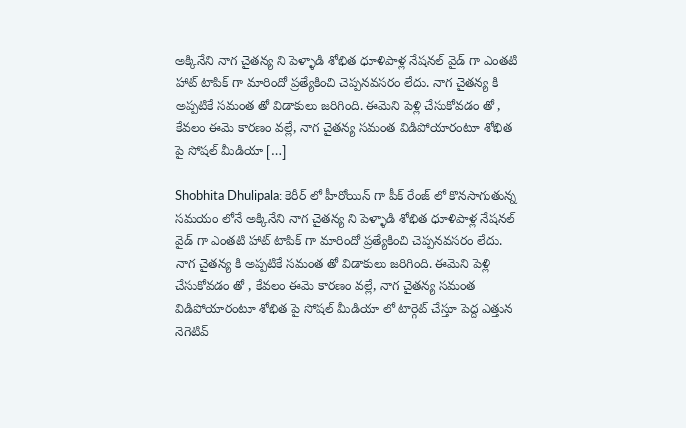అక్కినేని నాగ చైతన్య ని పెళ్ళాడి శోభిత ధూళిపాళ్ల నేషనల్ వైడ్ గా ఎంతటి హాట్ టాపిక్ గా మారిందో ప్రత్యేకించి చెప్పనవసరం లేదు. నాగ చైతన్య కి అప్పటికే సమంత తో విడాకులు జరిగింది. ఈమెని పెళ్లి చేసుకోవడం తో , కేవలం ఈమె కారణం వల్లే, నాగ చైతన్య సమంత విడిపోయారంటూ శోభిత పై సోషల్ మీడియా […]

Shobhita Dhulipala: కెరీర్ లో హీరోయిన్ గా పీక్ రేంజ్ లో కొనసాగుతున్న సమయం లోనే అక్కినేని నాగ చైతన్య ని పెళ్ళాడి శోభిత ధూళిపాళ్ల నేషనల్ వైడ్ గా ఎంతటి హాట్ టాపిక్ గా మారిందో ప్రత్యేకించి చెప్పనవసరం లేదు. నాగ చైతన్య కి అప్పటికే సమంత తో విడాకులు జరిగింది. ఈమెని పెళ్లి చేసుకోవడం తో , కేవలం ఈమె కారణం వల్లే, నాగ చైతన్య సమంత విడిపోయారంటూ శోభిత పై సోషల్ మీడియా లో టార్గెట్ చేస్తూ పెద్ద ఎత్తున నెగెటివ్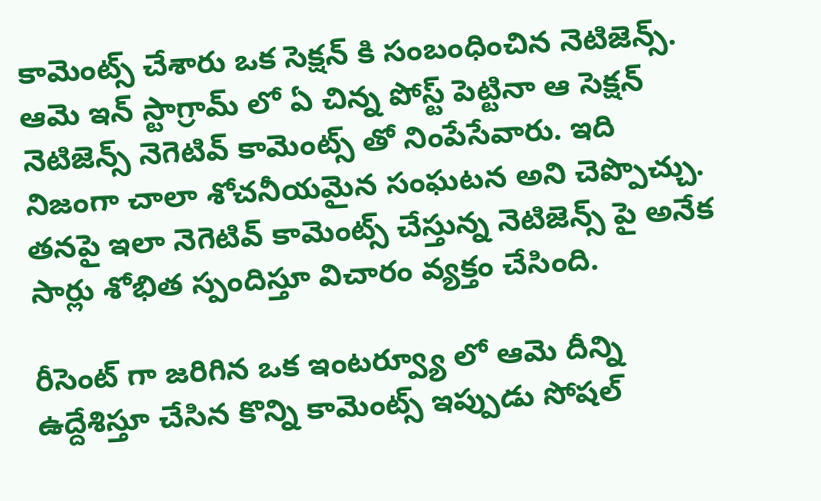కామెంట్స్ చేశారు ఒక సెక్షన్ కి సంబంధించిన నెటిజెన్స్. ఆమె ఇన్ స్టాగ్రామ్ లో ఏ చిన్న పోస్ట్ పెట్టినా ఆ సెక్షన్ నెటిజెన్స్ నెగెటివ్ కామెంట్స్ తో నింపేసేవారు. ఇది నిజంగా చాలా శోచనీయమైన సంఘటన అని చెప్పొచ్చు. తనపై ఇలా నెగెటివ్ కామెంట్స్ చేస్తున్న నెటిజెన్స్ పై అనేక సార్లు శోభిత స్పందిస్తూ విచారం వ్యక్తం చేసింది.

రీసెంట్ గా జరిగిన ఒక ఇంటర్వ్యూ లో ఆమె దీన్ని ఉద్దేశిస్తూ చేసిన కొన్ని కామెంట్స్ ఇప్పుడు సోషల్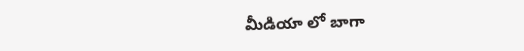మీడియా లో బాగా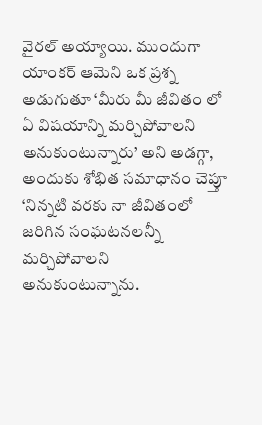వైరల్ అయ్యాయి. ముందుగా యాంకర్ ఆమెని ఒక ప్రశ్న అడుగుతూ ‘మీరు మీ జీవితం లో ఏ విషయాన్ని మర్చిపోవాలని అనుకుంటున్నారు’ అని అడగ్గా, అందుకు శోభిత సమాధానం చెప్తూ ‘నిన్నటి వరకు నా జీవితంలో జరిగిన సంఘటనలన్నీ మర్చిపోవాలని అనుకుంటున్నాను.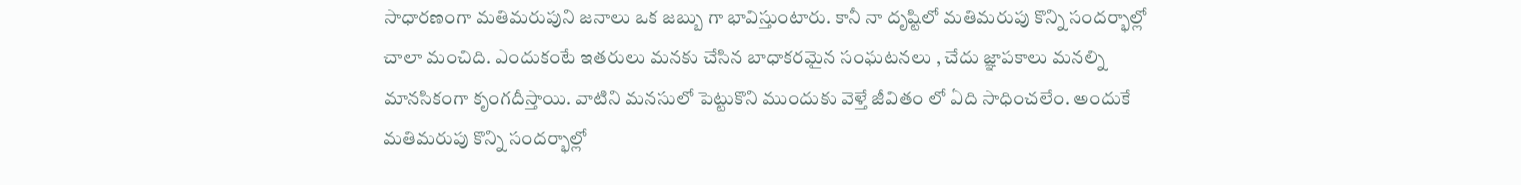సాధారణంగా మతిమరుపుని జనాలు ఒక జబ్బు గా భావిస్తుంటారు. కానీ నా దృష్టిలో మతిమరుపు కొన్ని సందర్భాల్లో చాలా మంచిది. ఎందుకంటే ఇతరులు మనకు చేసిన బాధాకరమైన సంఘటనలు , చేదు జ్ఞాపకాలు మనల్ని మానసికంగా కృంగదీస్తాయి. వాటిని మనసులో పెట్టుకొని ముందుకు వెళ్తే జీవితం లో ఏది సాధించలేం. అందుకే మతిమరుపు కొన్ని సందర్భాల్లో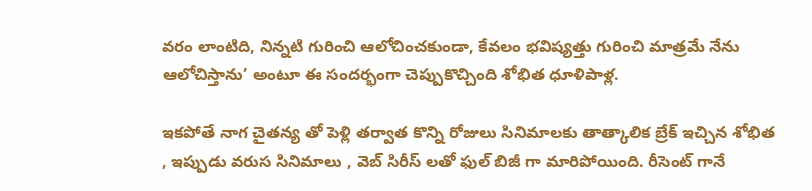వరం లాంటిది, నిన్నటి గురించి ఆలోచించకుండా, కేవలం భవిష్యత్తు గురించి మాత్రమే నేను ఆలోచిస్తాను’ అంటూ ఈ సందర్భంగా చెప్పుకొచ్చింది శోభిత ధూళిపాళ్ల.

ఇకపోతే నాగ చైతన్య తో పెళ్లి తర్వాత కొన్ని రోజులు సినిమాలకు తాత్కాలిక బ్రేక్ ఇచ్చిన శోభిత , ఇప్పుడు వరుస సినిమాలు , వెబ్ సిరీస్ లతో ఫుల్ బిజీ గా మారిపోయింది. రీసెంట్ గానే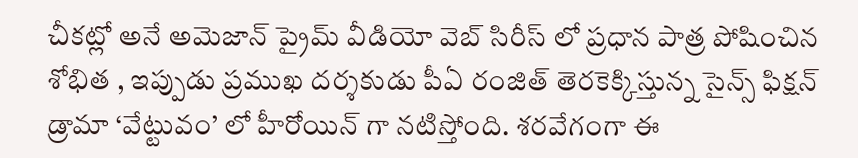చీకట్లో అనే అమెజాన్ ప్రైమ్ వీడియో వెబ్ సిరీస్ లో ప్రధాన పాత్ర పోషించిన శోభిత , ఇప్పుడు ప్రముఖ దర్శకుడు పీఏ రంజిత్ తెరకెక్కిస్తున్న సైన్స్ ఫిక్షన్ డ్రామా ‘వేట్టువం’ లో హీరోయిన్ గా నటిస్తోంది. శరవేగంగా ఈ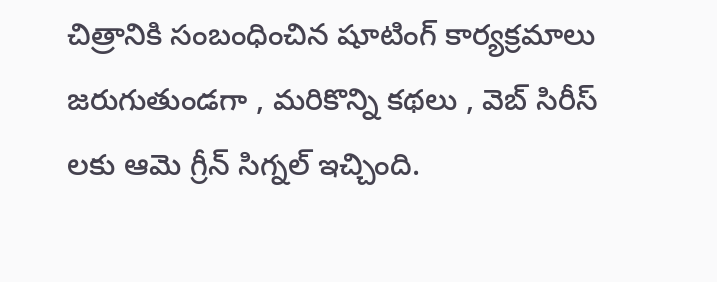చిత్రానికి సంబంధించిన షూటింగ్ కార్యక్రమాలు జరుగుతుండగా , మరికొన్ని కథలు , వెబ్ సిరీస్ లకు ఆమె గ్రీన్ సిగ్నల్ ఇచ్చింది.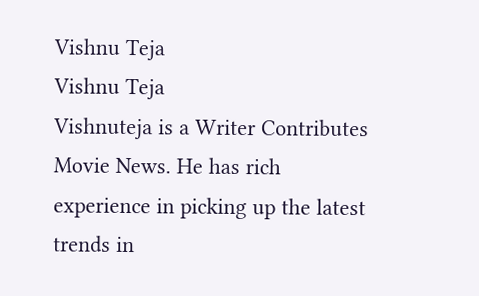Vishnu Teja
Vishnu Teja
Vishnuteja is a Writer Contributes Movie News. He has rich experience in picking up the latest trends in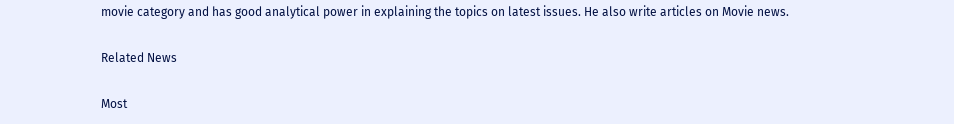movie category and has good analytical power in explaining the topics on latest issues. He also write articles on Movie news.

Related News

Most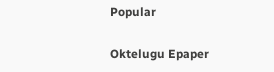Popular

Oktelugu Epaper